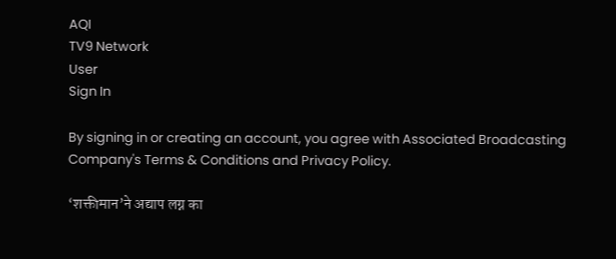AQI
TV9 Network
User
Sign In

By signing in or creating an account, you agree with Associated Broadcasting Company's Terms & Conditions and Privacy Policy.

‘शक्तीमान’ने अद्याप लग्न का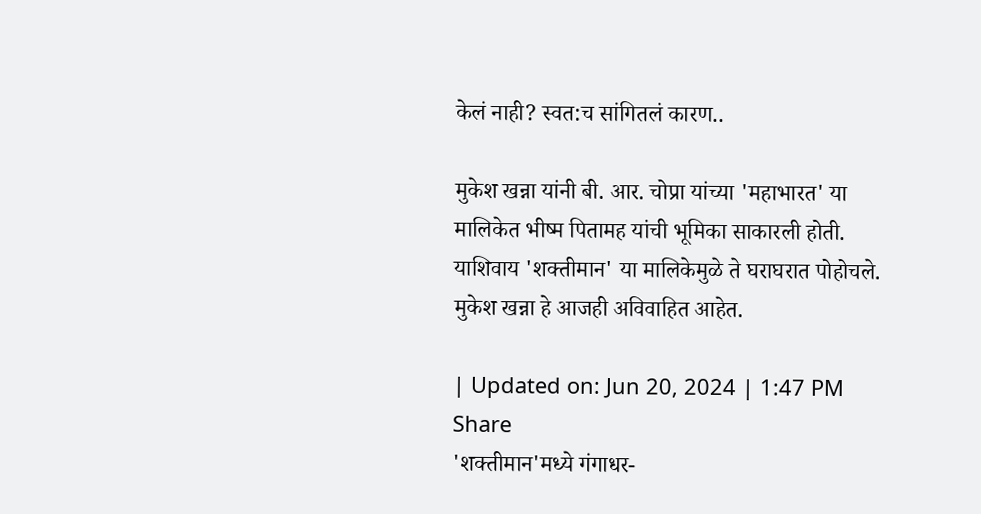केलं नाही? स्वत:च सांगितलं कारण..

मुकेश खन्ना यांनी बी. आर. चोप्रा यांच्या 'महाभारत' या मालिकेत भीष्म पितामह यांची भूमिका साकारली होती. याशिवाय 'शक्तीमान' या मालिकेमुळे ते घराघरात पोहोचले. मुकेश खन्ना हे आजही अविवाहित आहेत.

| Updated on: Jun 20, 2024 | 1:47 PM
Share
'शक्तीमान'मध्ये गंगाधर-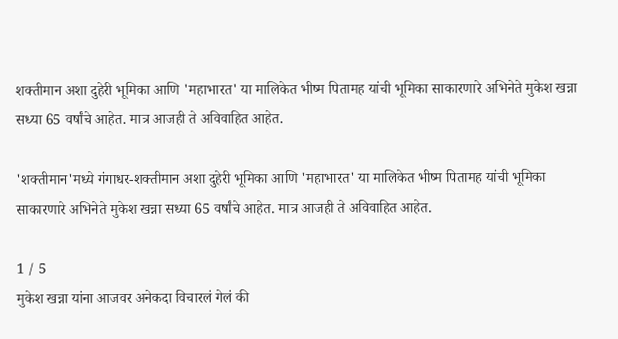शक्तीमान अशा दुहेरी भूमिका आणि 'महाभारत' या मालिकेत भीष्म पितामह यांची भूमिका साकारणारे अभिनेते मुकेश खन्ना सध्या 65 वर्षांचे आहेत. मात्र आजही ते अविवाहित आहेत.

'शक्तीमान'मध्ये गंगाधर-शक्तीमान अशा दुहेरी भूमिका आणि 'महाभारत' या मालिकेत भीष्म पितामह यांची भूमिका साकारणारे अभिनेते मुकेश खन्ना सध्या 65 वर्षांचे आहेत. मात्र आजही ते अविवाहित आहेत.

1 / 5
मुकेश खन्ना यांना आजवर अनेकदा विचारलं गेलं की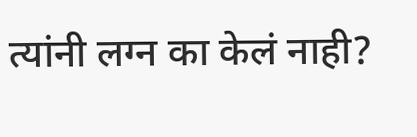त्यांनी लग्न का केलं नाही?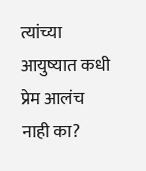त्यांच्या आयुष्यात कधी प्रेम आलंच नाही का?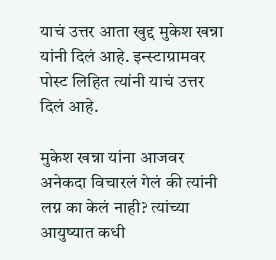याचं उत्तर आता खुद्द मुकेश खन्ना यांनी दिलं आहे. इन्स्टाग्रामवर पोस्ट लिहित त्यांनी याचं उत्तर दिलं आहे.

मुकेश खन्ना यांना आजवर अनेकदा विचारलं गेलं की त्यांनी लग्न का केलं नाही? त्यांच्या आयुष्यात कधी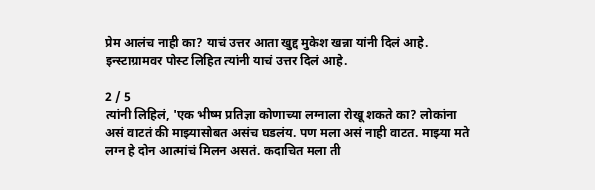प्रेम आलंच नाही का? याचं उत्तर आता खुद्द मुकेश खन्ना यांनी दिलं आहे. इन्स्टाग्रामवर पोस्ट लिहित त्यांनी याचं उत्तर दिलं आहे.

2 / 5
त्यांनी लिहिलं, 'एक भीष्म प्रतिज्ञा कोणाच्या लग्नाला रोखू शकते का? लोकांना असं वाटतं की माझ्यासोबत असंच घडलंय. पण मला असं नाही वाटत. माझ्या मते लग्न हे दोन आत्मांचं मिलन असतं. कदाचित मला ती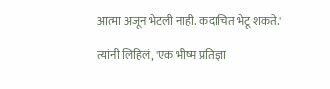आत्मा अजून भेटली नाही. कदाचित भेटू शकते.'

त्यांनी लिहिलं, 'एक भीष्म प्रतिज्ञा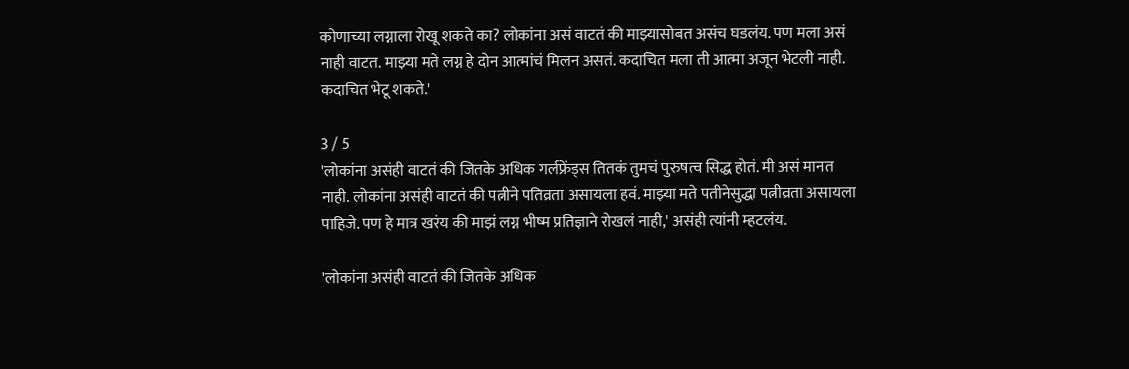कोणाच्या लग्नाला रोखू शकते का? लोकांना असं वाटतं की माझ्यासोबत असंच घडलंय. पण मला असं नाही वाटत. माझ्या मते लग्न हे दोन आत्मांचं मिलन असतं. कदाचित मला ती आत्मा अजून भेटली नाही. कदाचित भेटू शकते.'

3 / 5
'लोकांना असंही वाटतं की जितके अधिक गर्लफ्रेंड्स तितकं तुमचं पुरुषत्व सिद्ध होतं. मी असं मानत नाही. लोकांना असंही वाटतं की पत्नीने पतिव्रता असायला हवं. माझ्या मते पतीनेसुद्धा पत्नीव्रता असायला पाहिजे. पण हे मात्र खरंय की माझं लग्न भीष्म प्रतिज्ञाने रोखलं नाही,' असंही त्यांनी म्हटलंय.

'लोकांना असंही वाटतं की जितके अधिक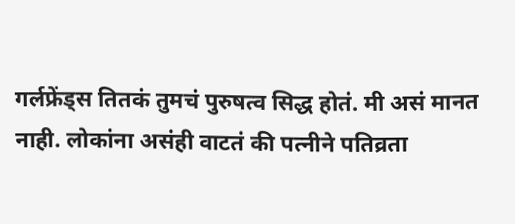गर्लफ्रेंड्स तितकं तुमचं पुरुषत्व सिद्ध होतं. मी असं मानत नाही. लोकांना असंही वाटतं की पत्नीने पतिव्रता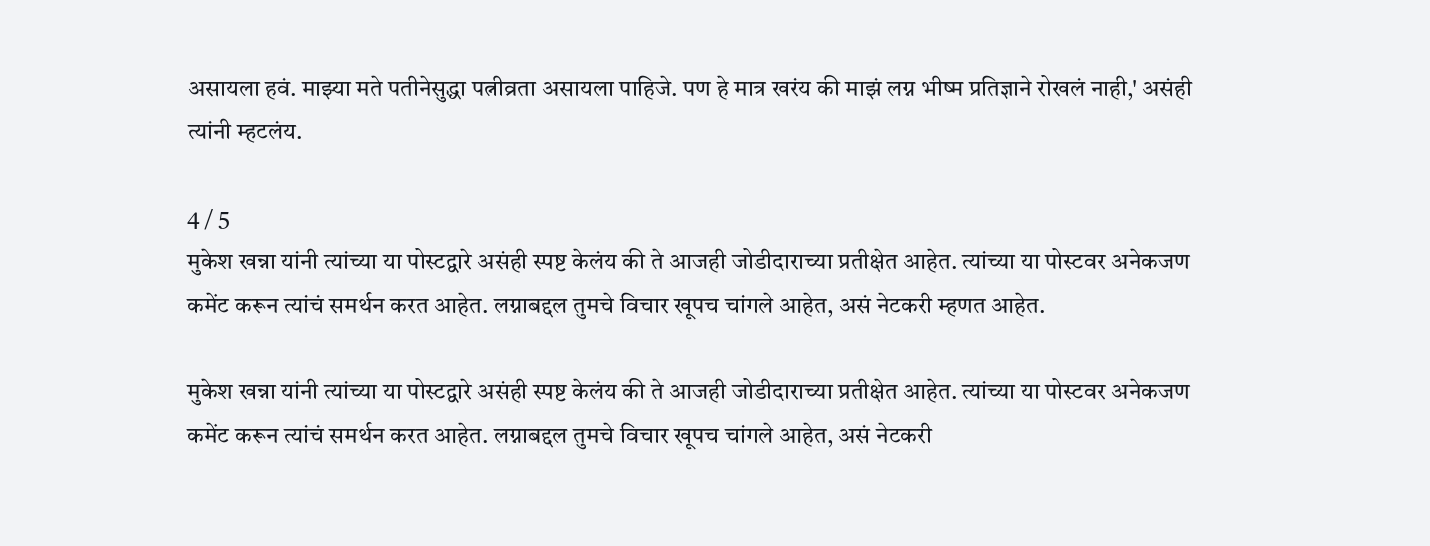असायला हवं. माझ्या मते पतीनेसुद्धा पत्नीव्रता असायला पाहिजे. पण हे मात्र खरंय की माझं लग्न भीष्म प्रतिज्ञाने रोखलं नाही,' असंही त्यांनी म्हटलंय.

4 / 5
मुकेश खन्ना यांनी त्यांच्या या पोस्टद्वारे असंही स्पष्ट केलंय की ते आजही जोडीदाराच्या प्रतीक्षेत आहेत. त्यांच्या या पोस्टवर अनेकजण कमेंट करून त्यांचं समर्थन करत आहेत. लग्नाबद्दल तुमचे विचार खूपच चांगले आहेत, असं नेटकरी म्हणत आहेत.

मुकेश खन्ना यांनी त्यांच्या या पोस्टद्वारे असंही स्पष्ट केलंय की ते आजही जोडीदाराच्या प्रतीक्षेत आहेत. त्यांच्या या पोस्टवर अनेकजण कमेंट करून त्यांचं समर्थन करत आहेत. लग्नाबद्दल तुमचे विचार खूपच चांगले आहेत, असं नेटकरी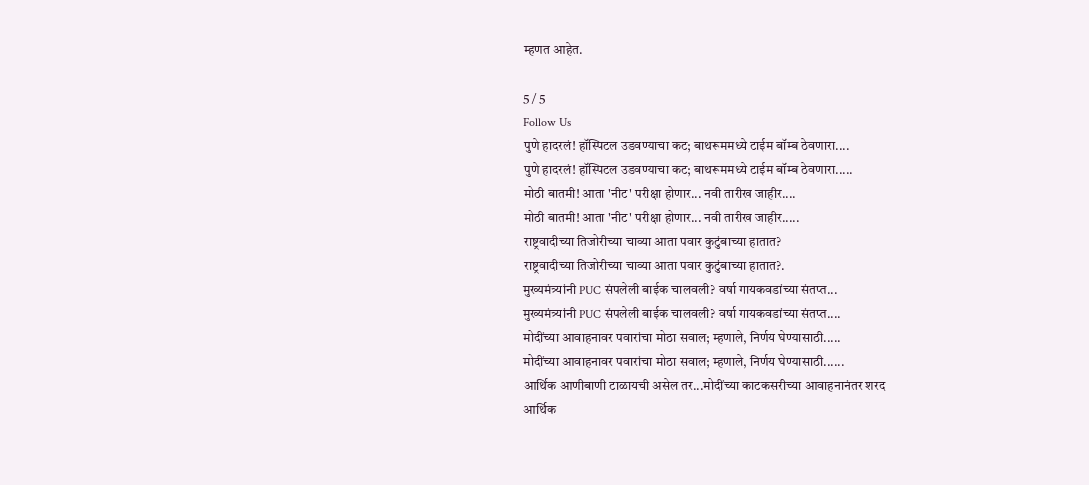म्हणत आहेत.

5 / 5
Follow Us
पुणे हादरलं! हॉस्पिटल उडवण्याचा कट; बाथरूममध्ये टाईम बॉम्ब ठेवणारा....
पुणे हादरलं! हॉस्पिटल उडवण्याचा कट; बाथरूममध्ये टाईम बॉम्ब ठेवणारा.....
मोठी बातमी! आता 'नीट' परीक्षा होणार... नवी तारीख जाहीर....
मोठी बातमी! आता 'नीट' परीक्षा होणार... नवी तारीख जाहीर.....
राष्ट्रवादीच्या तिजोरीच्या चाव्या आता पवार कुटुंबाच्या हातात?
राष्ट्रवादीच्या तिजोरीच्या चाव्या आता पवार कुटुंबाच्या हातात?.
मुख्यमंत्र्यांनी PUC संपलेली बाईक चालवली? वर्षा गायकवडांच्या संतप्त...
मुख्यमंत्र्यांनी PUC संपलेली बाईक चालवली? वर्षा गायकवडांच्या संतप्त....
मोदींच्या आवाहनावर पवारांचा मोठा सवाल; म्हणाले, निर्णय घेण्यासाठी.....
मोदींच्या आवाहनावर पवारांचा मोठा सवाल; म्हणाले, निर्णय घेण्यासाठी......
आर्थिक आणीबाणी टाळायची असेल तर...मोदींच्या काटकसरीच्या आवाहनानंतर शरद
आर्थिक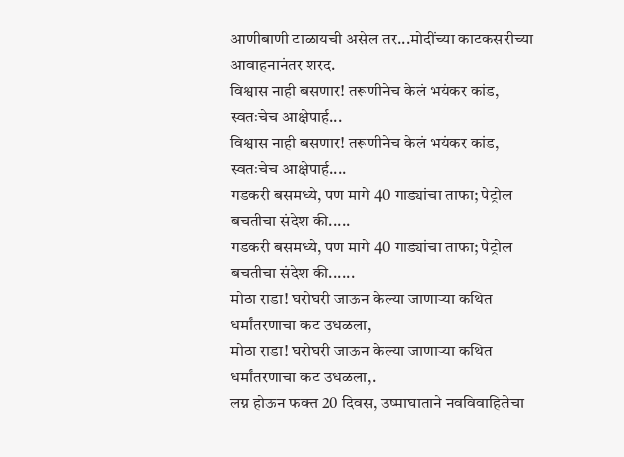आणीबाणी टाळायची असेल तर...मोदींच्या काटकसरीच्या आवाहनानंतर शरद.
विश्वास नाही बसणार! तरूणीनेच केलं भयंकर कांड, स्वतःचेच आक्षेपार्ह...
विश्वास नाही बसणार! तरूणीनेच केलं भयंकर कांड, स्वतःचेच आक्षेपार्ह....
गडकरी बसमध्ये, पण मागे 40 गाड्यांचा ताफा; पेट्रोल बचतीचा संदेश की.....
गडकरी बसमध्ये, पण मागे 40 गाड्यांचा ताफा; पेट्रोल बचतीचा संदेश की......
मोठा राडा! घरोघरी जाऊन केल्या जाणाऱ्या कथित धर्मांतरणाचा कट उधळला,
मोठा राडा! घरोघरी जाऊन केल्या जाणाऱ्या कथित धर्मांतरणाचा कट उधळला,.
लग्न होऊन फक्त 20 दिवस, उष्माघाताने नवविवाहितेचा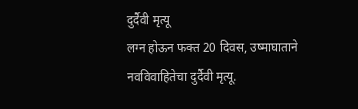दुर्दैवी मृत्यू
लग्न होऊन फक्त 20 दिवस, उष्माघाताने नवविवाहितेचा दुर्दैवी मृत्यू.